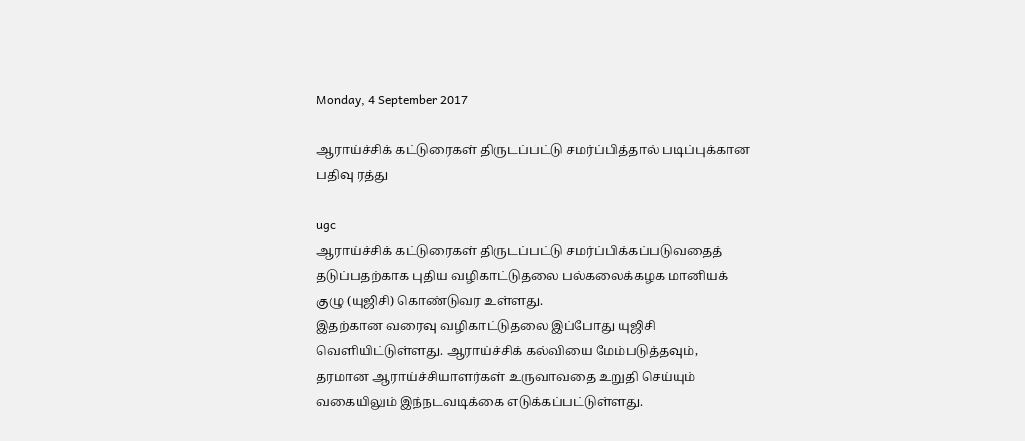Monday, 4 September 2017

ஆராய்ச்சிக் கட்டுரைகள் திருடப்பட்டு சமர்ப்பித்தால் படிப்புக்கான பதிவு ரத்து

ugc
ஆராய்ச்சிக் கட்டுரைகள் திருடப்பட்டு சமர்ப்பிக்கப்படுவதைத் தடுப்பதற்காக புதிய வழிகாட்டுதலை பல்கலைக்கழக மானியக் குழு (யுஜிசி) கொண்டுவர உள்ளது.
இதற்கான வரைவு வழிகாட்டுதலை இப்போது யுஜிசி வெளியிட்டுள்ளது. ஆராய்ச்சிக் கல்வியை மேம்படுத்தவும், தரமான ஆராய்ச்சியாளர்கள் உருவாவதை உறுதி செய்யும் வகையிலும் இந்நடவடிக்கை எடுக்கப்பட்டுள்ளது.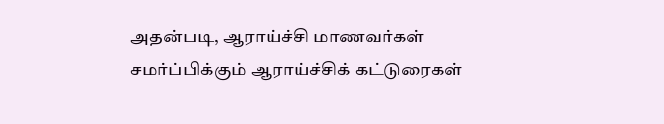அதன்படி, ஆராய்ச்சி மாணவர்கள் சமர்ப்பிக்கும் ஆராய்ச்சிக் கட்டுரைகள்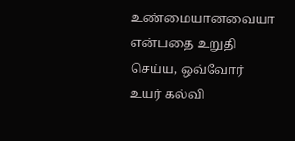உண்மையானவையா என்பதை உறுதி செய்ய, ஒவ்வோர் உயர் கல்வி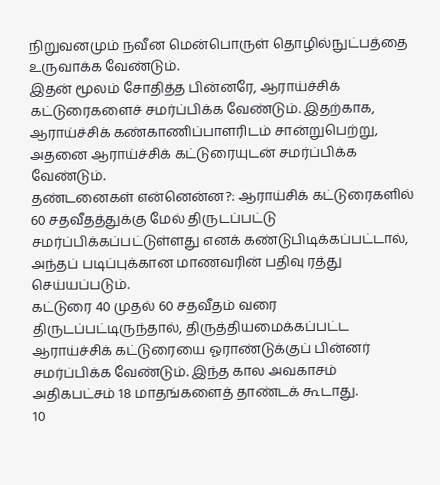நிறுவனமும் நவீன மென்பொருள் தொழில்நுட்பத்தை உருவாக்க வேண்டும்.
இதன் மூலம் சோதித்த பின்னரே, ஆராய்ச்சிக் கட்டுரைகளைச் சமர்ப்பிக்க வேண்டும். இதற்காக, ஆராய்ச்சிக் கண்காணிப்பாளரிடம் சான்றுபெற்று, அதனை ஆராய்ச்சிக் கட்டுரையுடன் சமர்ப்பிக்க வேண்டும்.
தண்டனைகள் என்னென்ன?: ஆராய்சிக் கட்டுரைகளில் 60 சதவீதத்துக்கு மேல் திருடப்பட்டு சமர்ப்பிக்கப்பட்டுள்ளது எனக் கண்டுபிடிக்கப்பட்டால், அந்தப் படிப்புக்கான மாணவரின் பதிவு ரத்து செய்யப்படும்.
கட்டுரை 40 முதல் 60 சதவீதம் வரை திருடப்பட்டிருந்தால், திருத்தியமைக்கப்பட்ட ஆராய்ச்சிக் கட்டுரையை ஓராண்டுக்குப் பின்னர் சமர்ப்பிக்க வேண்டும். இந்த கால அவகாசம் அதிகபட்சம் 18 மாதங்களைத் தாண்டக் கூடாது.
10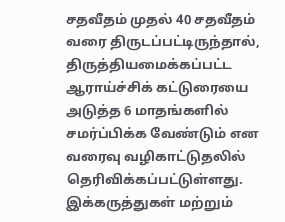சதவீதம் முதல் 40 சதவீதம் வரை திருடப்பட்டிருந்தால், திருத்தியமைக்கப்பட்ட ஆராய்ச்சிக் கட்டுரையை அடுத்த 6 மாதங்களில் சமர்ப்பிக்க வேண்டும் என வரைவு வழிகாட்டுதலில் தெரிவிக்கப்பட்டுள்ளது. இக்கருத்துகள் மற்றும்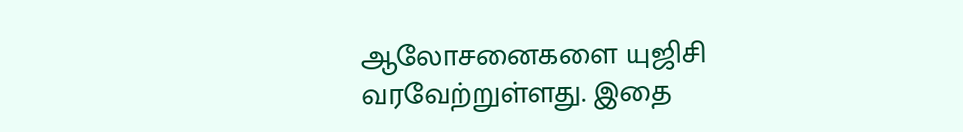ஆலோசனைகளை யுஜிசி வரவேற்றுள்ளது. இதை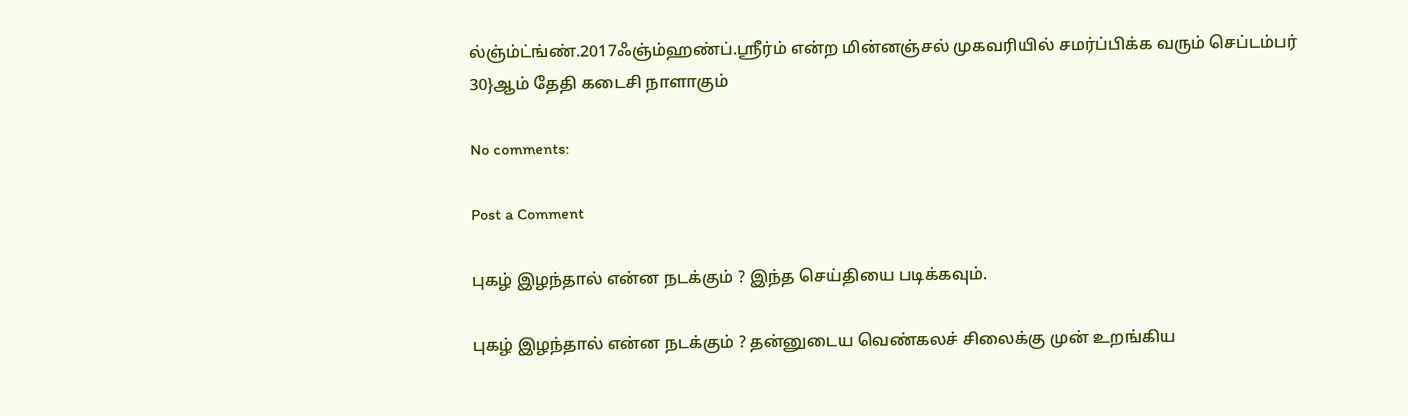ல்ஞ்ம்ட்ங்ண்.2017ஃஞ்ம்ஹண்ப்.ஸ்ரீர்ம் என்ற மின்னஞ்சல் முகவரியில் சமர்ப்பிக்க வரும் செப்டம்பர் 30}ஆம் தேதி கடைசி நாளாகும்

No comments:

Post a Comment

புகழ் இழந்தால் என்ன நடக்கும் ? இந்த செய்தியை படிக்கவும்.

புகழ் இழந்தால் என்ன நடக்கும் ? தன்னுடைய வெண்கலச் சிலைக்கு முன் உறங்கிய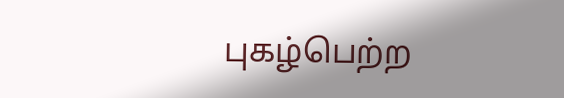புகழ்பெற்ற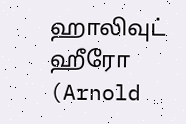ஹாலிவுட் ஹீரோ (Arnold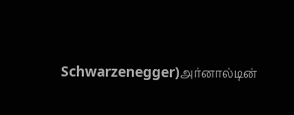Schwarzenegger)அர்னால்டின்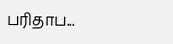பரிதாப...